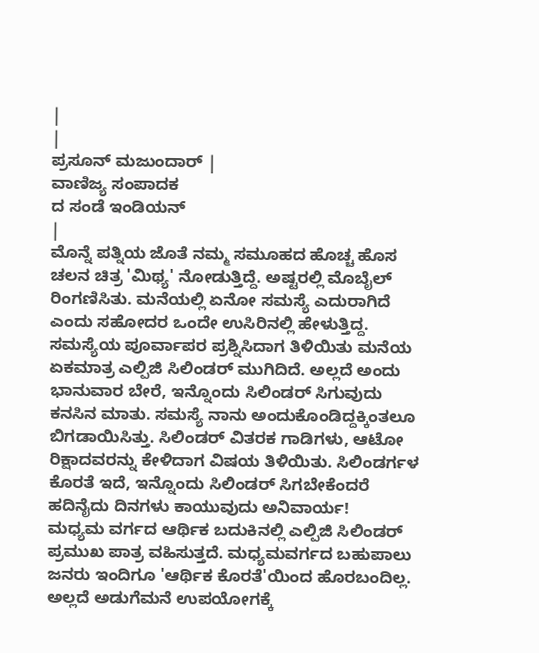|
|
ಪ್ರಸೂನ್ ಮಜುಂದಾರ್ |
ವಾಣಿಜ್ಯ ಸಂಪಾದಕ
ದ ಸಂಡೆ ಇಂಡಿಯನ್
|
ಮೊನ್ನೆ ಪತ್ನಿಯ ಜೊತೆ ನಮ್ಮ ಸಮೂಹದ ಹೊಚ್ಚ ಹೊಸ ಚಲನ ಚಿತ್ರ 'ಮಿಥ್ಯ' ನೋಡುತ್ತಿದ್ದೆ. ಅಷ್ಟರಲ್ಲಿ ಮೊಬೈಲ್ ರಿಂಗಣಿಸಿತು. ಮನೆಯಲ್ಲಿ ಏನೋ ಸಮಸ್ಯೆ ಎದುರಾಗಿದೆ ಎಂದು ಸಹೋದರ ಒಂದೇ ಉಸಿರಿನಲ್ಲಿ ಹೇಳುತ್ತಿದ್ದ. ಸಮಸ್ಯೆಯ ಪೂರ್ವಾಪರ ಪ್ರಶ್ನಿಸಿದಾಗ ತಿಳಿಯಿತು ಮನೆಯ ಏಕಮಾತ್ರ ಎಲ್ಪಿಜಿ ಸಿಲಿಂಡರ್ ಮುಗಿದಿದೆ. ಅಲ್ಲದೆ ಅಂದು ಭಾನುವಾರ ಬೇರೆ, ಇನ್ನೊಂದು ಸಿಲಿಂಡರ್ ಸಿಗುವುದು ಕನಸಿನ ಮಾತು. ಸಮಸ್ಯೆ ನಾನು ಅಂದುಕೊಂಡಿದ್ದಕ್ಕಿಂತಲೂ ಬಿಗಡಾಯಿಸಿತ್ತು. ಸಿಲಿಂಡರ್ ವಿತರಕ ಗಾಡಿಗಳು, ಆಟೋ ರಿಕ್ಷಾದವರನ್ನು ಕೇಳಿದಾಗ ವಿಷಯ ತಿಳಿಯಿತು. ಸಿಲಿಂಡರ್ಗಳ ಕೊರತೆ ಇದೆ, ಇನ್ನೊಂದು ಸಿಲಿಂಡರ್ ಸಿಗಬೇಕೆಂದರೆ ಹದಿನೈದು ದಿನಗಳು ಕಾಯುವುದು ಅನಿವಾರ್ಯ!
ಮಧ್ಯಮ ವರ್ಗದ ಆರ್ಥಿಕ ಬದುಕಿನಲ್ಲಿ ಎಲ್ಪಿಜಿ ಸಿಲಿಂಡರ್ ಪ್ರಮುಖ ಪಾತ್ರ ವಹಿಸುತ್ತದೆ. ಮಧ್ಯಮವರ್ಗದ ಬಹುಪಾಲು ಜನರು ಇಂದಿಗೂ 'ಆರ್ಥಿಕ ಕೊರತೆ'ಯಿಂದ ಹೊರಬಂದಿಲ್ಲ. ಅಲ್ಲದೆ ಅಡುಗೆಮನೆ ಉಪಯೋಗಕ್ಕೆ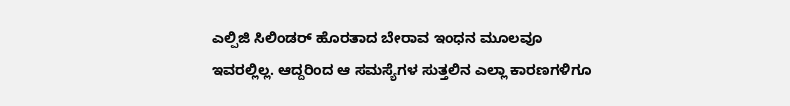ಎಲ್ಪಿಜಿ ಸಿಲಿಂಡರ್ ಹೊರತಾದ ಬೇರಾವ ಇಂಧನ ಮೂಲವೂ ಇವರಲ್ಲಿಲ್ಲ. ಆದ್ದರಿಂದ ಆ ಸಮಸ್ಯೆಗಳ ಸುತ್ತಲಿನ ಎಲ್ಲಾ ಕಾರಣಗಳಿಗೂ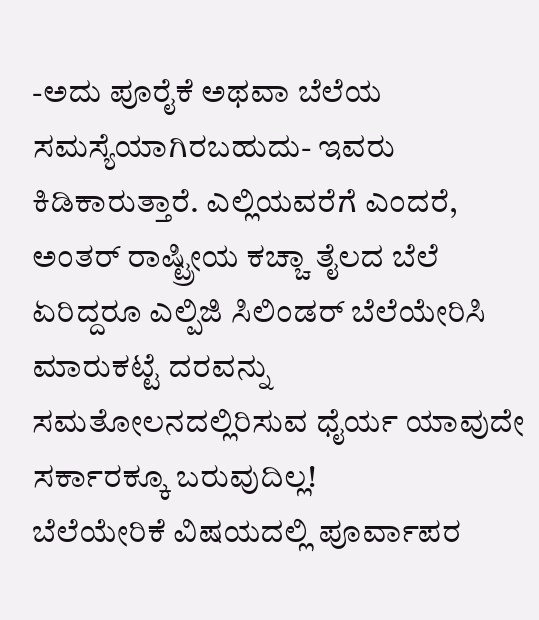-ಅದು ಪೂರೈಕೆ ಅಥವಾ ಬೆಲೆಯ ಸಮಸ್ಯೆಯಾಗಿರಬಹುದು- ಇವರು ಕಿಡಿಕಾರುತ್ತಾರೆ. ಎಲ್ಲಿಯವರೆಗೆ ಎಂದರೆ, ಅಂತರ್ ರಾಷ್ಟ್ರೀಯ ಕಚ್ಚಾ ತೈಲದ ಬೆಲೆ ಏರಿದ್ದರೂ ಎಲ್ಪಿಜಿ ಸಿಲಿಂಡರ್ ಬೆಲೆಯೇರಿಸಿ ಮಾರುಕಟ್ಟೆ ದರವನ್ನು ಸಮತೋಲನದಲ್ಲಿರಿಸುವ ಧೈರ್ಯ ಯಾವುದೇ ಸರ್ಕಾರಕ್ಕೂ ಬರುವುದಿಲ್ಲ!
ಬೆಲೆಯೇರಿಕೆ ವಿಷಯದಲ್ಲಿ ಪೂರ್ವಾಪರ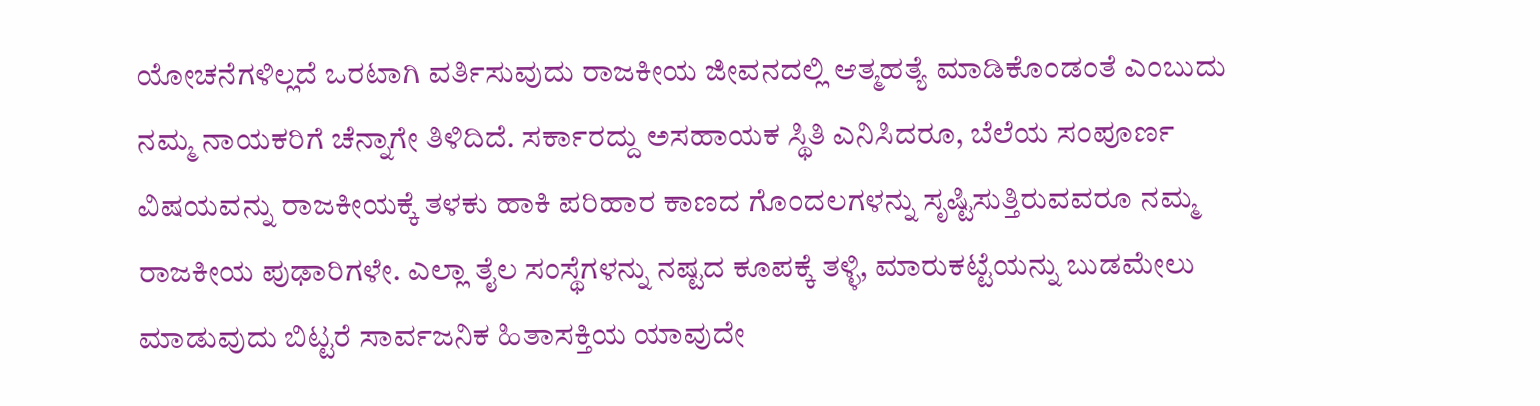ಯೋಚನೆಗಳಿಲ್ಲದೆ ಒರಟಾಗಿ ವರ್ತಿಸುವುದು ರಾಜಕೀಯ ಜೀವನದಲ್ಲಿ ಆತ್ಮಹತ್ಯೆ ಮಾಡಿಕೊಂಡಂತೆ ಎಂಬುದು ನಮ್ಮ ನಾಯಕರಿಗೆ ಚೆನ್ನಾಗೇ ತಿಳಿದಿದೆ. ಸರ್ಕಾರದ್ದು ಅಸಹಾಯಕ ಸ್ಥಿತಿ ಎನಿಸಿದರೂ, ಬೆಲೆಯ ಸಂಪೂರ್ಣ ವಿಷಯವನ್ನು ರಾಜಕೀಯಕ್ಕೆ ತಳಕು ಹಾಕಿ ಪರಿಹಾರ ಕಾಣದ ಗೊಂದಲಗಳನ್ನು ಸೃಷ್ಟಿಸುತ್ತಿರುವವರೂ ನಮ್ಮ ರಾಜಕೀಯ ಪುಢಾರಿಗಳೇ. ಎಲ್ಲಾ ತೈಲ ಸಂಸ್ಥೆಗಳನ್ನು ನಷ್ಟದ ಕೂಪಕ್ಕೆ ತಳ್ಳಿ, ಮಾರುಕಟ್ಟೆಯನ್ನು ಬುಡಮೇಲು ಮಾಡುವುದು ಬಿಟ್ಟರೆ ಸಾರ್ವಜನಿಕ ಹಿತಾಸಕ್ತಿಯ ಯಾವುದೇ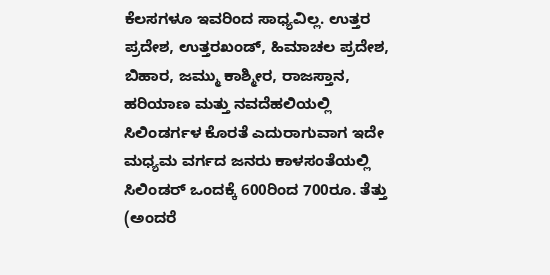ಕೆಲಸಗಳೂ ಇವರಿಂದ ಸಾಧ್ಯವಿಲ್ಲ. ಉತ್ತರ ಪ್ರದೇಶ, ಉತ್ತರಖಂಡ್, ಹಿಮಾಚಲ ಪ್ರದೇಶ, ಬಿಹಾರ, ಜಮ್ಮು ಕಾಶ್ಮೀರ, ರಾಜಸ್ತಾನ, ಹರಿಯಾಣ ಮತ್ತು ನವದೆಹಲಿಯಲ್ಲಿ ಸಿಲಿಂಡರ್ಗಳ ಕೊರತೆ ಎದುರಾಗುವಾಗ ಇದೇ ಮಧ್ಯಮ ವರ್ಗದ ಜನರು ಕಾಳಸಂತೆಯಲ್ಲಿ ಸಿಲಿಂಡರ್ ಒಂದಕ್ಕೆ 600ರಿಂದ 700ರೂ. ತೆತ್ತು (ಅಂದರೆ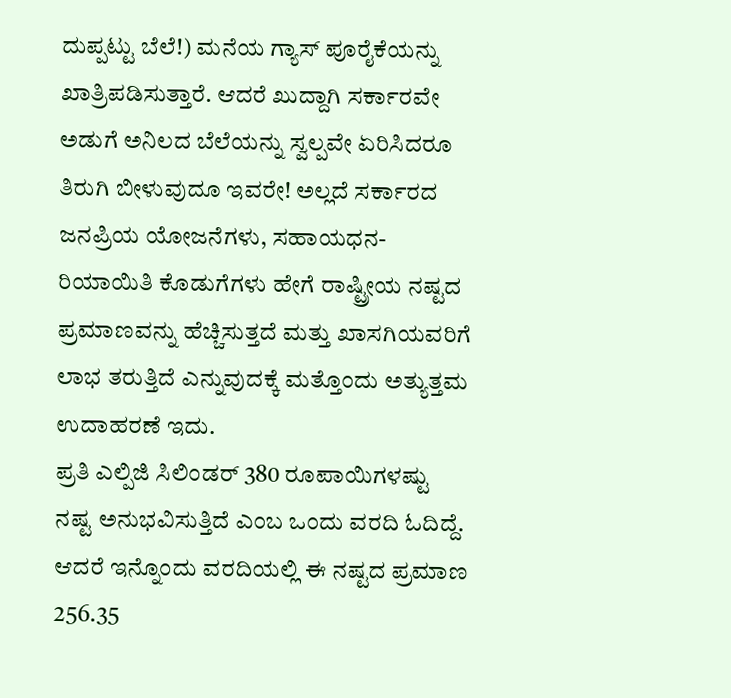ದುಪ್ಪಟ್ಟು ಬೆಲೆ!) ಮನೆಯ ಗ್ಯಾಸ್ ಪೂರೈಕೆಯನ್ನು ಖಾತ್ರಿಪಡಿಸುತ್ತಾರೆ. ಆದರೆ ಖುದ್ದಾಗಿ ಸರ್ಕಾರವೇ ಅಡುಗೆ ಅನಿಲದ ಬೆಲೆಯನ್ನು ಸ್ವಲ್ಪವೇ ಏರಿಸಿದರೂ ತಿರುಗಿ ಬೀಳುವುದೂ ಇವರೇ! ಅಲ್ಲದೆ ಸರ್ಕಾರದ ಜನಪ್ರಿಯ ಯೋಜನೆಗಳು, ಸಹಾಯಧನ-ರಿಯಾಯಿತಿ ಕೊಡುಗೆಗಳು ಹೇಗೆ ರಾಷ್ಟ್ರೀಯ ನಷ್ಟದ ಪ್ರಮಾಣವನ್ನು ಹೆಚ್ಚಿಸುತ್ತದೆ ಮತ್ತು ಖಾಸಗಿಯವರಿಗೆ ಲಾಭ ತರುತ್ತಿದೆ ಎನ್ನುವುದಕ್ಕೆ ಮತ್ತೊಂದು ಅತ್ಯುತ್ತಮ ಉದಾಹರಣೆ ಇದು.
ಪ್ರತಿ ಎಲ್ಪಿಜಿ ಸಿಲಿಂಡರ್ 380 ರೂಪಾಯಿಗಳಷ್ಟು ನಷ್ಟ ಅನುಭವಿಸುತ್ತಿದೆ ಎಂಬ ಒಂದು ವರದಿ ಓದಿದ್ದೆ. ಆದರೆ ಇನ್ನೊಂದು ವರದಿಯಲ್ಲಿ ಈ ನಷ್ಟದ ಪ್ರಮಾಣ 256.35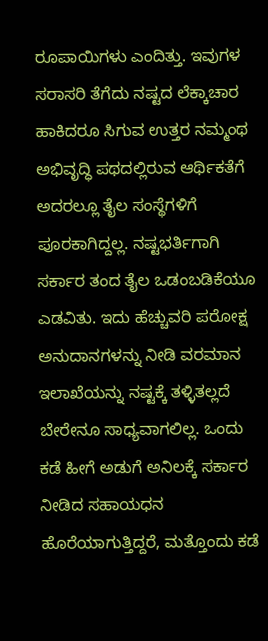ರೂಪಾಯಿಗಳು ಎಂದಿತ್ತು. ಇವುಗಳ ಸರಾಸರಿ ತೆಗೆದು ನಷ್ಟದ ಲೆಕ್ಕಾಚಾರ ಹಾಕಿದರೂ ಸಿಗುವ ಉತ್ತರ ನಮ್ಮಂಥ ಅಭಿವೃದ್ಧಿ ಪಥದಲ್ಲಿರುವ ಆರ್ಥಿಕತೆಗೆ ಅದರಲ್ಲೂ ತೈಲ ಸಂಸ್ಥೆಗಳಿಗೆ ಪೂರಕಾಗಿದ್ದಲ್ಲ. ನಷ್ಟಭರ್ತಿಗಾಗಿ ಸರ್ಕಾರ ತಂದ ತೈಲ ಒಡಂಬಡಿಕೆಯೂ ಎಡವಿತು. ಇದು ಹೆಚ್ಚುವರಿ ಪರೋಕ್ಷ ಅನುದಾನಗಳನ್ನು ನೀಡಿ ವರಮಾನ ಇಲಾಖೆಯನ್ನು ನಷ್ಟಕ್ಕೆ ತಳ್ಳಿತಲ್ಲದೆ ಬೇರೇನೂ ಸಾಧ್ಯವಾಗಲಿಲ್ಲ. ಒಂದು ಕಡೆ ಹೀಗೆ ಅಡುಗೆ ಅನಿಲಕ್ಕೆ ಸರ್ಕಾರ ನೀಡಿದ ಸಹಾಯಧನ ಹೊರೆಯಾಗುತ್ತಿದ್ದರೆ, ಮತ್ತೊಂದು ಕಡೆ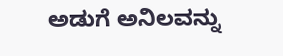ಅಡುಗೆ ಅನಿಲವನ್ನು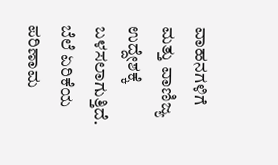ವಾಹನಗಳಿಗೆ ಮತ್ತು ವಾಣಿಜ್ಯ ಉದ್ದೇಶಕ್ಕೆ ಬಳಸಲಾಗುತ್ತಿದೆ.
ಬೆಲೆ ಏರಿಕೆಯ ಪರಿಣಾಮ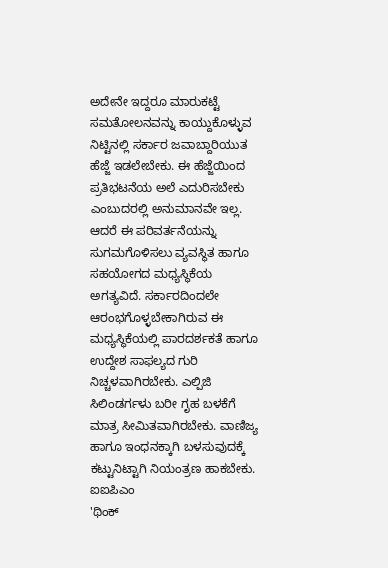ಅದೇನೇ ಇದ್ದರೂ ಮಾರುಕಟ್ಟೆ ಸಮತೋಲನವನ್ನು ಕಾಯ್ದುಕೊಳ್ಳುವ ನಿಟ್ಟಿನಲ್ಲಿ ಸರ್ಕಾರ ಜವಾಬ್ದಾರಿಯುತ ಹೆಜ್ಜೆ ಇಡಲೇಬೇಕು. ಈ ಹೆಜ್ಜೆಯಿಂದ ಪ್ರತಿಭಟನೆಯ ಅಲೆ ಎದುರಿಸಬೇಕು ಎಂಬುದರಲ್ಲಿ ಅನುಮಾನವೇ ಇಲ್ಲ. ಆದರೆ ಈ ಪರಿವರ್ತನೆಯನ್ನು ಸುಗಮಗೊಳಿಸಲು ವ್ಯವಸ್ಥಿತ ಹಾಗೂ ಸಹಯೋಗದ ಮಧ್ಯಸ್ಥಿಕೆಯ ಅಗತ್ಯವಿದೆ. ಸರ್ಕಾರದಿಂದಲೇ ಆರಂಭಗೊಳ್ಳಬೇಕಾಗಿರುವ ಈ ಮಧ್ಯಸ್ಥಿಕೆಯಲ್ಲಿ ಪಾರದರ್ಶಕತೆ ಹಾಗೂ ಉದ್ದೇಶ ಸಾಫಲ್ಯದ ಗುರಿ ನಿಚ್ಚಳವಾಗಿರಬೇಕು. ಎಲ್ಪಿಜಿ ಸಿಲಿಂಡರ್ಗಳು ಬರೀ ಗೃಹ ಬಳಕೆಗೆ ಮಾತ್ರ ಸೀಮಿತವಾಗಿರಬೇಕು. ವಾಣಿಜ್ಯ ಹಾಗೂ ಇಂಧನಕ್ಕಾಗಿ ಬಳಸುವುದಕ್ಕೆ ಕಟ್ಟುನಿಟ್ಟಾಗಿ ನಿಯಂತ್ರಣ ಹಾಕಬೇಕು.
ಐಐಪಿಎಂ
'ಥಿಂಕ್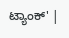ಟ್ಯಾಂಕ್' |